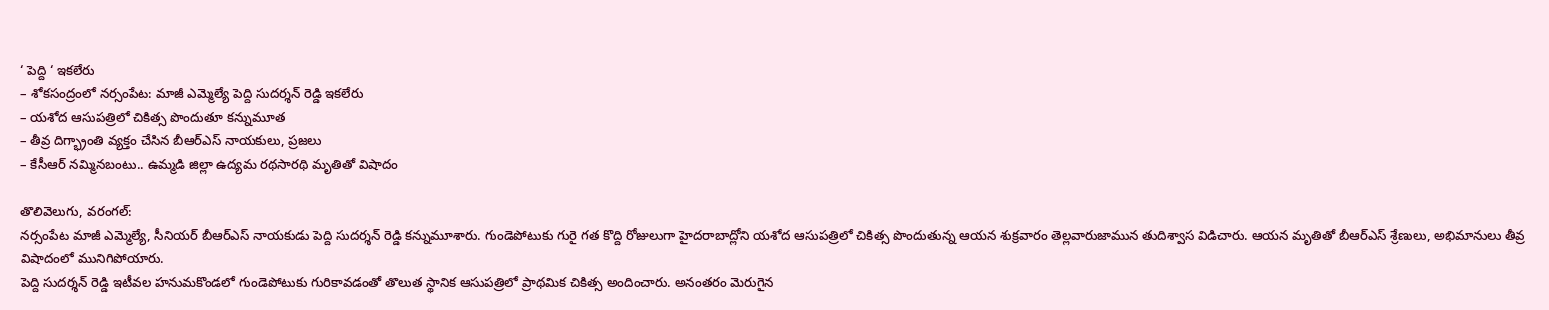‘ పెద్ది ‘ ఇకలేరు
– శోకసంద్రంలో నర్సంపేట: మాజీ ఎమ్మెల్యే పెద్ది సుదర్శన్ రెడ్డి ఇకలేరు
– యశోద ఆసుపత్రిలో చికిత్స పొందుతూ కన్నుమూత
– తీవ్ర దిగ్భ్రాంతి వ్యక్తం చేసిన బీఆర్ఎస్ నాయకులు, ప్రజలు
– కేసీఆర్ నమ్మినబంటు.. ఉమ్మడి జిల్లా ఉద్యమ రథసారథి మృతితో విషాదం

తొలివెలుగు, వరంగల్:
నర్సంపేట మాజీ ఎమ్మెల్యే, సీనియర్ బీఆర్ఎస్ నాయకుడు పెద్ది సుదర్శన్ రెడ్డి కన్నుమూశారు. గుండెపోటుకు గురై గత కొద్ది రోజులుగా హైదరాబాద్లోని యశోద ఆసుపత్రిలో చికిత్స పొందుతున్న ఆయన శుక్రవారం తెల్లవారుజామున తుదిశ్వాస విడిచారు. ఆయన మృతితో బీఆర్ఎస్ శ్రేణులు, అభిమానులు తీవ్ర విషాదంలో మునిగిపోయారు.
పెద్ది సుదర్శన్ రెడ్డి ఇటీవల హనుమకొండలో గుండెపోటుకు గురికావడంతో తొలుత స్థానిక ఆసుపత్రిలో ప్రాథమిక చికిత్స అందించారు. అనంతరం మెరుగైన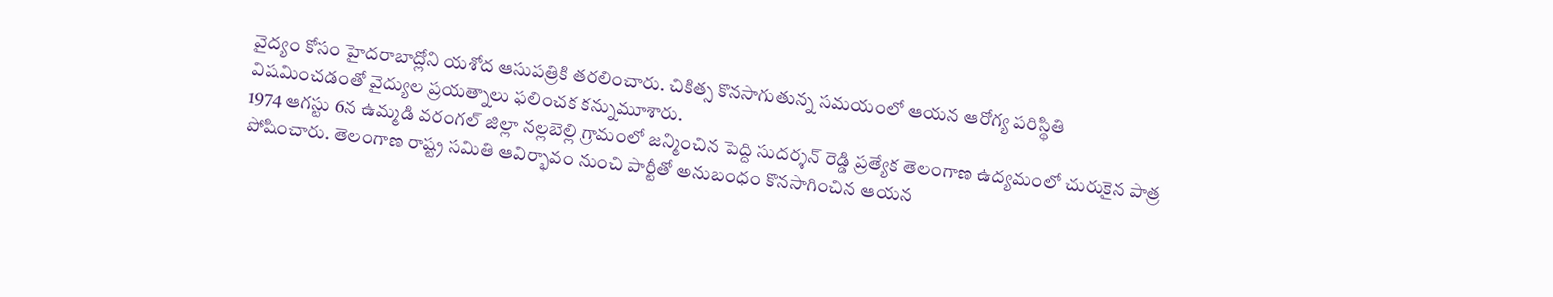వైద్యం కోసం హైదరాబాద్లోని యశోద ఆసుపత్రికి తరలించారు. చికిత్స కొనసాగుతున్న సమయంలో ఆయన ఆరోగ్య పరిస్థితి విషమించడంతో వైద్యుల ప్రయత్నాలు ఫలించక కన్నుమూశారు.
1974 ఆగస్టు 6న ఉమ్మడి వరంగల్ జిల్లా నల్లబెల్లి గ్రామంలో జన్మించిన పెద్ది సుదర్శన్ రెడ్డి ప్రత్యేక తెలంగాణ ఉద్యమంలో చురుకైన పాత్ర పోషించారు. తెలంగాణ రాష్ట్ర సమితి ఆవిర్భావం నుంచి పార్టీతో అనుబంధం కొనసాగించిన ఆయన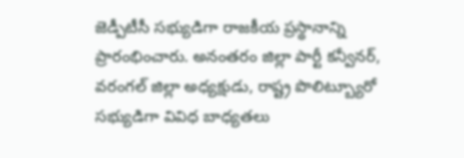జెడ్పీటీసీ సభ్యుడిగా రాజకీయ ప్రస్థానాన్ని ప్రారంభించారు. అనంతరం జిల్లా పార్టీ కన్వీనర్, వరంగల్ జిల్లా అధ్యక్షుడు, రాష్ట్ర పొలిట్బ్యూరో సభ్యుడిగా వివిధ బాధ్యతలు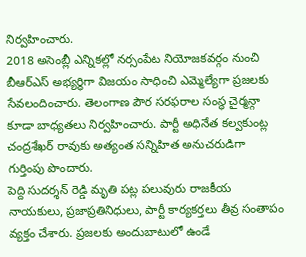నిర్వహించారు.
2018 అసెంబ్లీ ఎన్నికల్లో నర్సంపేట నియోజకవర్గం నుంచి బీఆర్ఎస్ అభ్యర్థిగా విజయం సాధించి ఎమ్మెల్యేగా ప్రజలకు సేవలందించారు. తెలంగాణ పౌర సరఫరాల సంస్థ చైర్మన్గా కూడా బాధ్యతలు నిర్వహించారు. పార్టీ అధినేత కల్వకుంట్ల చంద్రశేఖర్ రావుకు అత్యంత సన్నిహిత అనుచరుడిగా గుర్తింపు పొందారు.
పెద్ది సుదర్శన్ రెడ్డి మృతి పట్ల పలువురు రాజకీయ నాయకులు, ప్రజాప్రతినిధులు, పార్టీ కార్యకర్తలు తీవ్ర సంతాపం వ్యక్తం చేశారు. ప్రజలకు అందుబాటులో ఉండే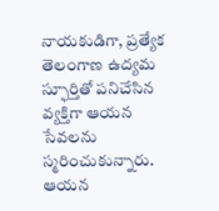నాయకుడిగా, ప్రత్యేక తెలంగాణ ఉద్యమ స్ఫూర్తితో పనిచేసిన వ్యక్తిగా ఆయన సేవలను స్మరించుకున్నారు. ఆయన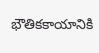భౌతికకాయానికి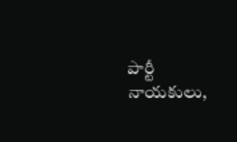పార్టీ నాయకులు,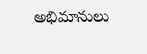అభిమానులు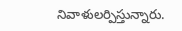నివాళులర్పిస్తున్నారు.